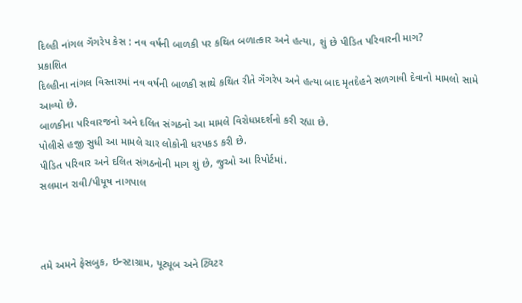દિલ્હી નાંગલ ગૅંગરેપ કેસ : નવ વર્ષની બાળકી પર કથિત બળાત્કાર અને હત્યા, શું છે પીડિત પરિવારની માગ?
પ્રકાશિત
દિલ્હીના નાંગલ વિસ્તારમાં નવ વર્ષની બાળકી સાથે કથિત રીતે ગૅંગરેપ અને હત્યા બાદ મૃતદેહને સળગાવી દેવાનો મામલો સામે આવ્યો છે.
બાળકીના પરિવારજનો અને દલિત સંગઠનો આ મામલે વિરોધપ્રદર્શનો કરી રહ્યા છે.
પોલીસે હજી સુધી આ મામલે ચાર લોકોની ધરપકડ કરી છે.
પીડિત પરિવાર અને દલિત સંગઠનોની માગ શું છે, જુઓ આ રિપોર્ટમાં.
સલમાન રાવી/પીયૂષ નાગપાલ



તમે અમને ફેસબુક, ઇન્સ્ટાગ્રામ, યૂટ્યૂબ અને ટ્વિટર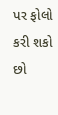પર ફોલો કરી શકો છો